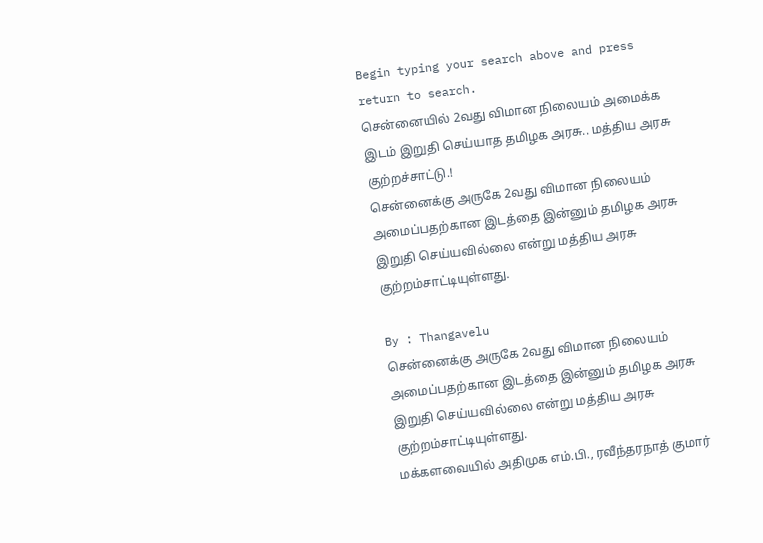Begin typing your search above and press return to search.
சென்னையில் 2வது விமான நிலையம் அமைக்க இடம் இறுதி செய்யாத தமிழக அரசு.. மத்திய அரசு குற்றச்சாட்டு.!
சென்னைக்கு அருகே 2வது விமான நிலையம் அமைப்பதற்கான இடத்தை இன்னும் தமிழக அரசு இறுதி செய்யவில்லை என்று மத்திய அரசு குற்றம்சாட்டியுள்ளது.

By : Thangavelu
சென்னைக்கு அருகே 2வது விமான நிலையம் அமைப்பதற்கான இடத்தை இன்னும் தமிழக அரசு இறுதி செய்யவில்லை என்று மத்திய அரசு குற்றம்சாட்டியுள்ளது.
மக்களவையில் அதிமுக எம்.பி., ரவீந்தரநாத் குமார்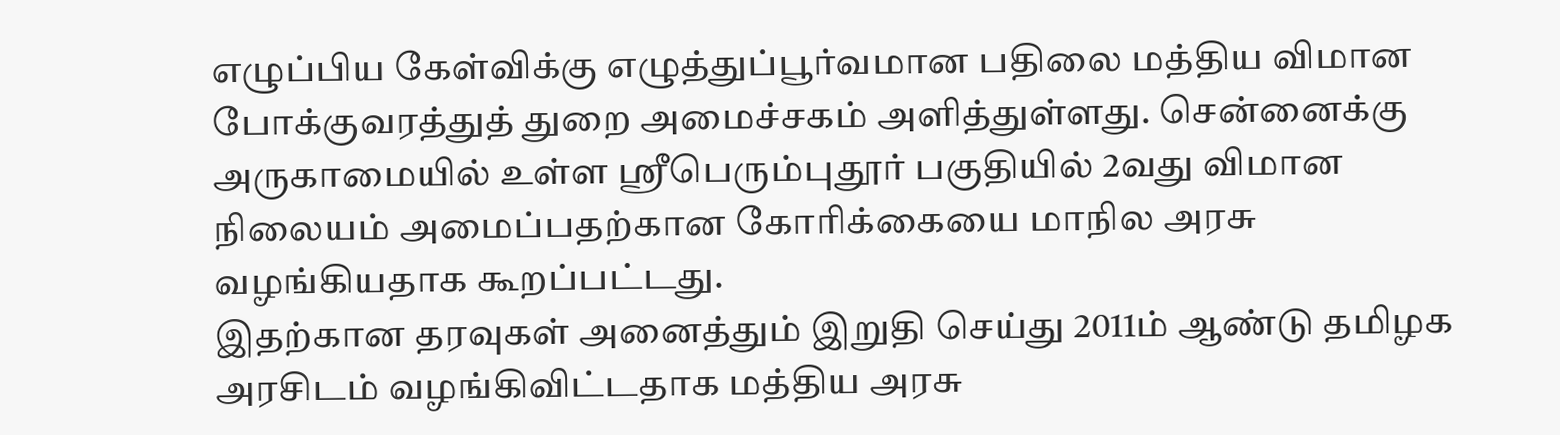எழுப்பிய கேள்விக்கு எழுத்துப்பூர்வமான பதிலை மத்திய விமான போக்குவரத்துத் துறை அமைச்சகம் அளித்துள்ளது. சென்னைக்கு அருகாமையில் உள்ள ஸ்ரீபெரும்புதூர் பகுதியில் 2வது விமான நிலையம் அமைப்பதற்கான கோரிக்கையை மாநில அரசு வழங்கியதாக கூறப்பட்டது.
இதற்கான தரவுகள் அனைத்தும் இறுதி செய்து 2011ம் ஆண்டு தமிழக அரசிடம் வழங்கிவிட்டதாக மத்திய அரசு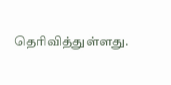தெரிவித்துள்ளது.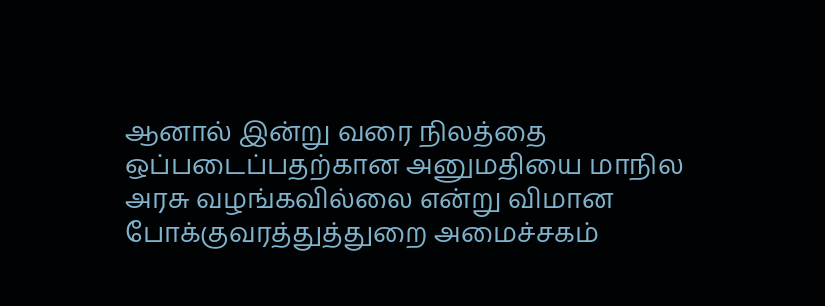ஆனால் இன்று வரை நிலத்தை ஒப்படைப்பதற்கான அனுமதியை மாநில அரசு வழங்கவில்லை என்று விமான போக்குவரத்துத்துறை அமைச்சகம்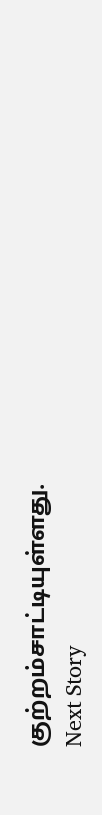குற்றம்சாட்டியுள்ளது.
Next Story